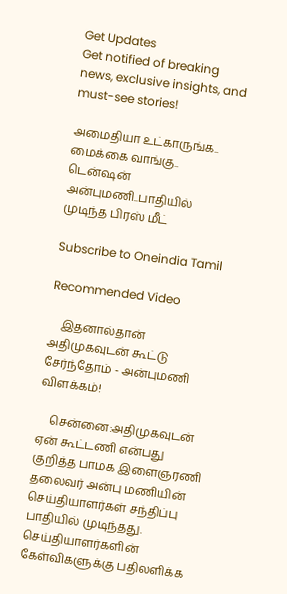Get Updates
Get notified of breaking news, exclusive insights, and must-see stories!

அமைதியா உட்காருங்க.. மைக்கை வாங்கு.. டென்ஷன் அன்புமணி..பாதியில் முடிந்த பிரஸ் மீட்

Subscribe to Oneindia Tamil

Recommended Video

    இதனால்தான் அதிமுகவுடன் கூட்டு சேர்ந்தோம் - அன்புமணி விளக்கம்!

    சென்னை:அதிமுகவுடன் ஏன் கூட்டணி என்பது குறித்த பாமக இளைஞரணி தலைவர் அன்பு மணியின் செய்தியாளர்கள் சந்திப்பு பாதியில் முடிந்தது. செய்தியாளர்களின் கேள்விகளுக்கு பதிலளிக்க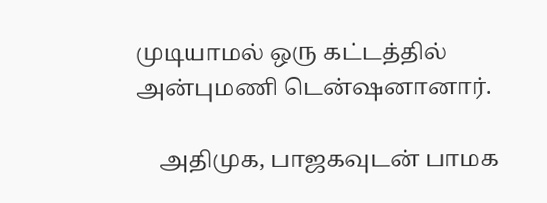முடியாமல் ஒரு கட்டத்தில் அன்புமணி டென்ஷனானார்.

    அதிமுக, பாஜகவுடன் பாமக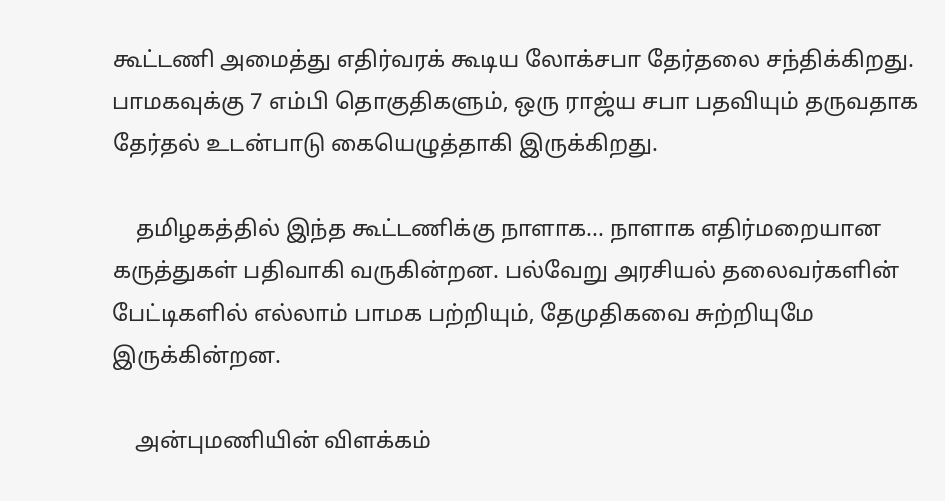கூட்டணி அமைத்து எதிர்வரக் கூடிய லோக்சபா தேர்தலை சந்திக்கிறது. பாமகவுக்கு 7 எம்பி தொகுதிகளும், ஒரு ராஜ்ய சபா பதவியும் தருவதாக தேர்தல் உடன்பாடு கையெழுத்தாகி இருக்கிறது.

    தமிழகத்தில் இந்த கூட்டணிக்கு நாளாக... நாளாக எதிர்மறையான கருத்துகள் பதிவாகி வருகின்றன. பல்வேறு அரசியல் தலைவர்களின் பேட்டிகளில் எல்லாம் பாமக பற்றியும், தேமுதிகவை சுற்றியுமே இருக்கின்றன.

    அன்புமணியின் விளக்கம்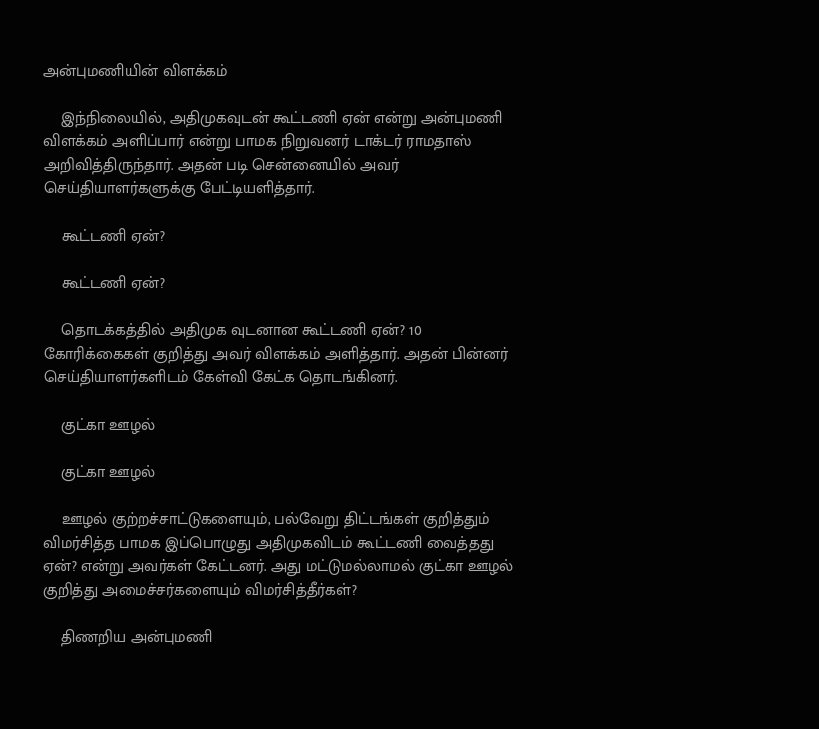அன்புமணியின் விளக்கம்

    இந்நிலையில், அதிமுகவுடன் கூட்டணி ஏன் என்று அன்புமணி விளக்கம் அளிப்பார் என்று பாமக நிறுவனர் டாக்டர் ராமதாஸ் அறிவித்திருந்தார். அதன் படி சென்னையில் அவர் செய்தியாளர்களுக்கு பேட்டியளித்தார்.

    கூட்டணி ஏன்?

    கூட்டணி ஏன்?

    தொடக்கத்தில் அதிமுக வுடனான கூட்டணி ஏன்? 10 கோரிக்கைகள் குறித்து அவர் விளக்கம் அளித்தார். அதன் பின்னர் செய்தியாளர்களிடம் கேள்வி கேட்க தொடங்கினர்.

    குட்கா ஊழல்

    குட்கா ஊழல்

    ஊழல் குற்றச்சாட்டுகளையும், பல்வேறு திட்டங்கள் குறித்தும் விமர்சித்த பாமக இப்பொழுது அதிமுகவிடம் கூட்டணி வைத்தது ஏன்? என்று அவர்கள் கேட்டனர். அது மட்டுமல்லாமல் குட்கா ஊழல் குறித்து அமைச்சர்களையும் விமர்சித்தீர்கள்?

    திணறிய அன்புமணி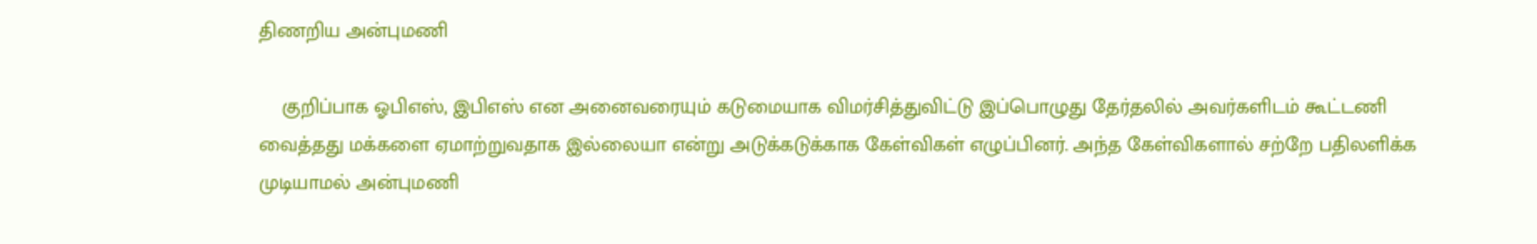திணறிய அன்புமணி

    குறிப்பாக ஓபிஎஸ், இபிஎஸ் என அனைவரையும் கடுமையாக விமர்சித்துவிட்டு இப்பொழுது தேர்தலில் அவர்களிடம் கூட்டணி வைத்தது மக்களை ஏமாற்றுவதாக இல்லையா என்று அடுக்கடுக்காக கேள்விகள் எழுப்பினர். அந்த கேள்விகளால் சற்றே பதிலளிக்க முடியாமல் அன்புமணி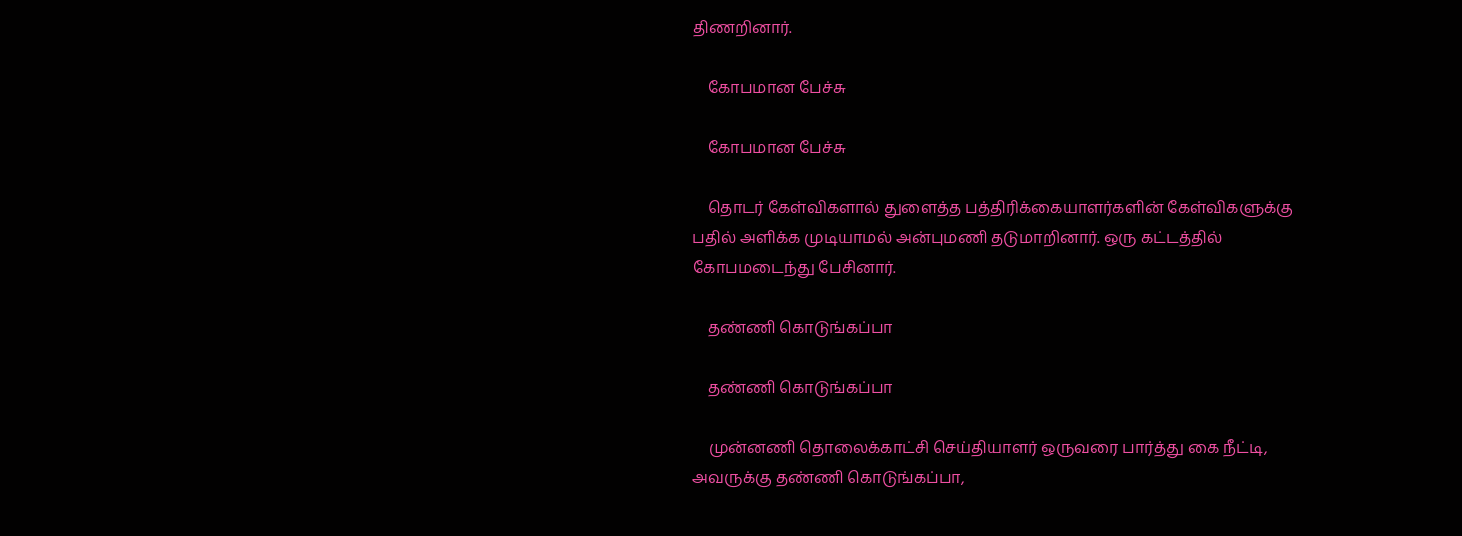திணறினார்.

    கோபமான பேச்சு

    கோபமான பேச்சு

    தொடர் கேள்விகளால் துளைத்த பத்திரிக்கையாளர்களின் கேள்விகளுக்கு பதில் அளிக்க முடியாமல் அன்புமணி தடுமாறினார். ஒரு கட்டத்தில் கோபமடைந்து பேசினார்.

    தண்ணி கொடுங்கப்பா

    தண்ணி கொடுங்கப்பா

    முன்னணி தொலைக்காட்சி செய்தியாளர் ஒருவரை பார்த்து கை நீட்டி, அவருக்கு தண்ணி கொடுங்கப்பா,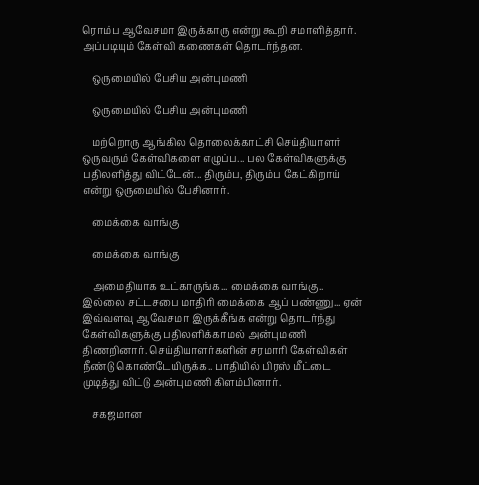ரொம்ப ஆவேசமா இருக்காரு என்று கூறி சமாளித்தார். அப்படியும் கேள்வி கணைகள் தொடர்ந்தன.

    ஒருமையில் பேசிய அன்புமணி

    ஒருமையில் பேசிய அன்புமணி

    மற்றொரு ஆங்கில தொலைக்காட்சி செய்தியாளர் ஒருவரும் கேள்விகளை எழுப்ப... பல கேள்விகளுக்கு பதிலளித்து விட்டேன்... திரும்ப, திரும்ப கேட்கிறாய் என்று ஒருமையில் பேசினார்.

    மைக்கை வாங்கு

    மைக்கை வாங்கு

    அமைதியாக உட்காருங்க... மைக்கை வாங்கு.. இல்லை சட்டசபை மாதிரி மைக்கை ஆப் பண்ணு... ஏன் இவ்வளவு ஆவேசமா இருக்கீங்க என்று தொடர்ந்து கேள்விகளுக்கு பதிலளிக்காமல் அன்புமணி திணறினார். செய்தியாளர்களின் சரமாரி கேள்விகள் நீண்டு கொண்டேயிருக்க.. பாதியில் பிரஸ் மீட்டை முடித்து விட்டு அன்புமணி கிளம்பினார்.

    சகஜமான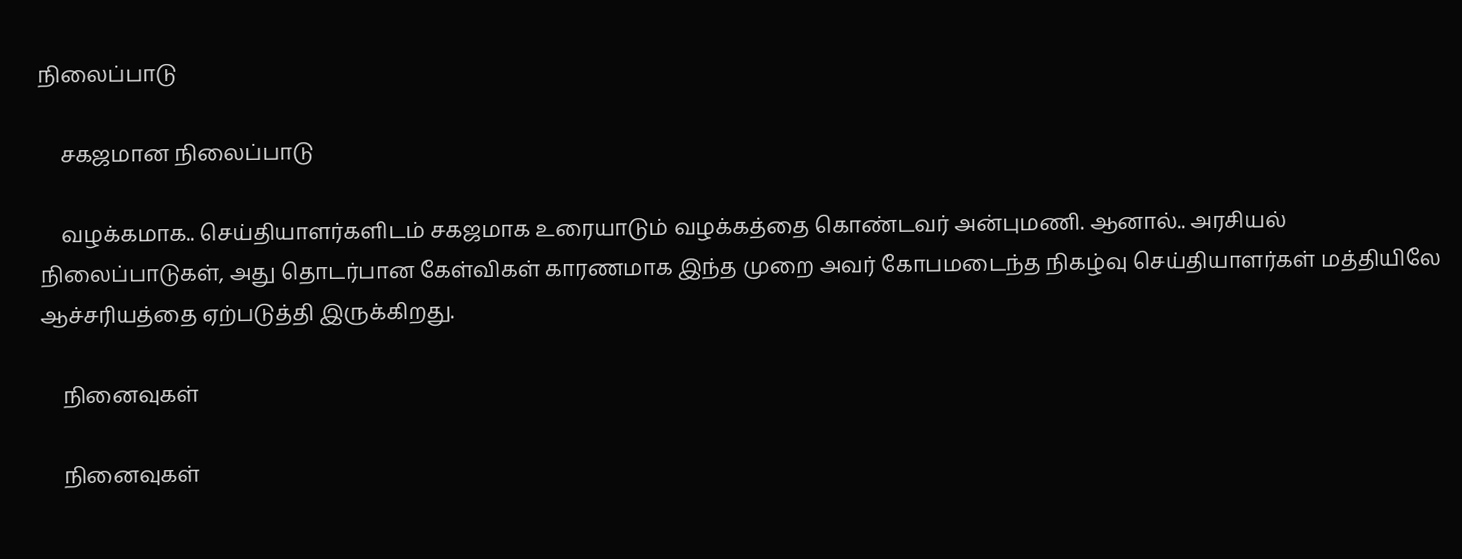நிலைப்பாடு

    சகஜமான நிலைப்பாடு

    வழக்கமாக.. செய்தியாளர்களிடம் சகஜமாக உரையாடும் வழக்கத்தை கொண்டவர் அன்புமணி. ஆனால்.. அரசியல் நிலைப்பாடுகள், அது தொடர்பான கேள்விகள் காரணமாக இந்த முறை அவர் கோபமடைந்த நிகழ்வு செய்தியாளர்கள் மத்தியிலே ஆச்சரியத்தை ஏற்படுத்தி இருக்கிறது.

    நினைவுகள்

    நினைவுகள்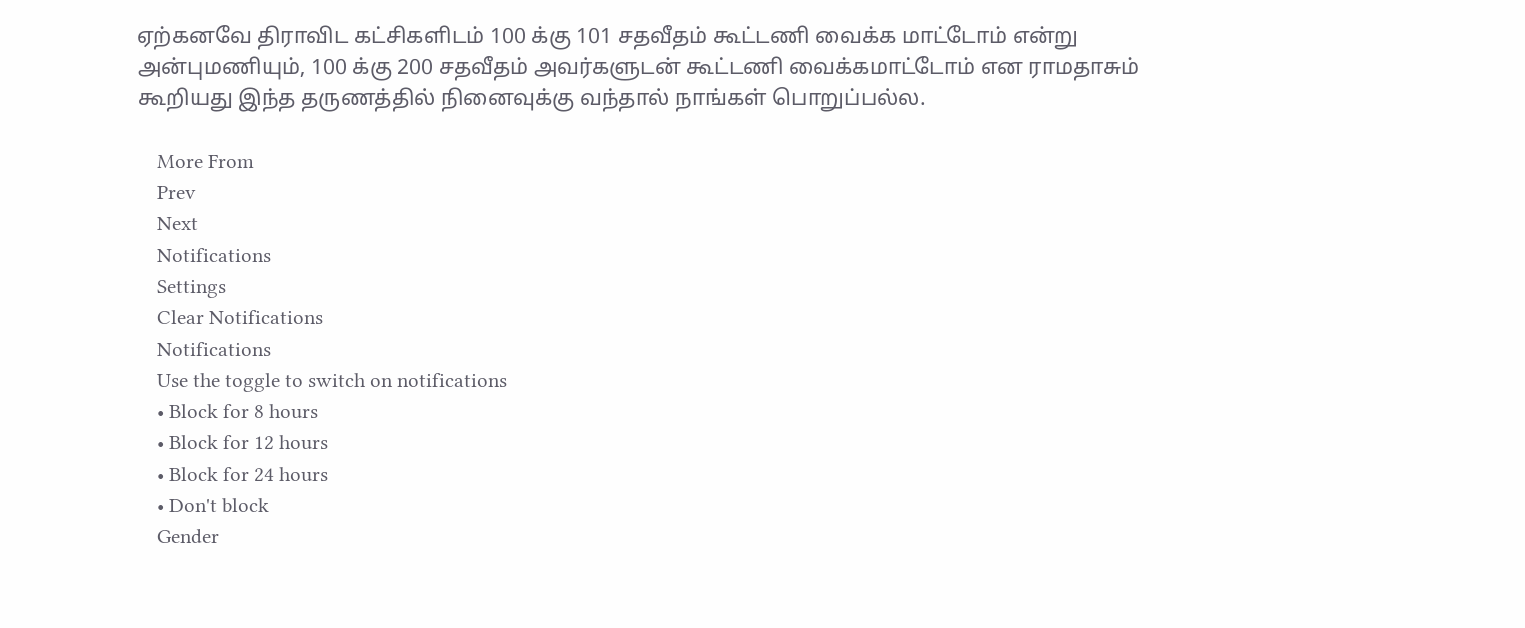ஏற்கனவே திராவிட கட்சிகளிடம் 100 க்கு 101 சதவீதம் கூட்டணி வைக்க மாட்டோம் என்று அன்புமணியும், 100 க்கு 200 சதவீதம் அவர்களுடன் கூட்டணி வைக்கமாட்டோம் என ராமதாசும் கூறியது இந்த தருணத்தில் நினைவுக்கு வந்தால் நாங்கள் பொறுப்பல்ல.

    More From
    Prev
    Next
    Notifications
    Settings
    Clear Notifications
    Notifications
    Use the toggle to switch on notifications
    • Block for 8 hours
    • Block for 12 hours
    • Block for 24 hours
    • Don't block
    Gender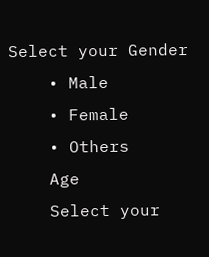Select your Gender
    • Male
    • Female
    • Others
    Age
    Select your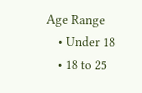Age Range
    • Under 18
    • 18 to 25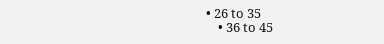• 26 to 35
    • 36 to 45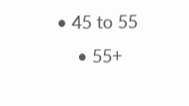• 45 to 55
    • 55+